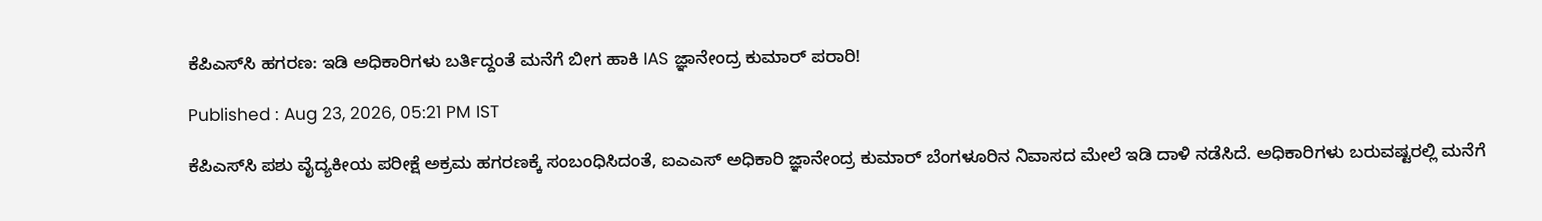ಕೆಪಿಎಸ್‌ಸಿ ಹಗರಣ: ಇಡಿ ಅಧಿಕಾರಿಗಳು ಬರ್ತಿದ್ದಂತೆ ಮನೆಗೆ ಬೀಗ ಹಾಕಿ IAS ಜ್ಞಾನೇಂದ್ರ ಕುಮಾರ್ ಪರಾರಿ!

Published : Aug 23, 2026, 05:21 PM IST

ಕೆಪಿಎಸ್‌ಸಿ ಪಶು ವೈದ್ಯಕೀಯ ಪರೀಕ್ಷೆ ಅಕ್ರಮ ಹಗರಣಕ್ಕೆ ಸಂಬಂಧಿಸಿದಂತೆ, ಐಎಎಸ್ ಅಧಿಕಾರಿ ಜ್ಞಾನೇಂದ್ರ ಕುಮಾರ್ ಬೆಂಗಳೂರಿನ ನಿವಾಸದ ಮೇಲೆ ಇಡಿ ದಾಳಿ ನಡೆಸಿದೆ. ಅಧಿಕಾರಿಗಳು ಬರುವಷ್ಟರಲ್ಲಿ ಮನೆಗೆ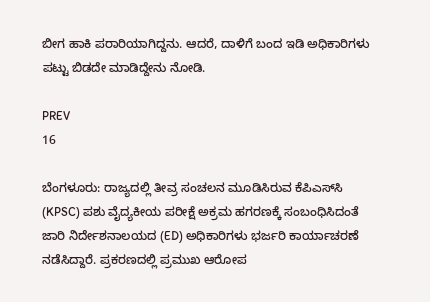ಬೀಗ ಹಾಕಿ ಪರಾರಿಯಾಗಿದ್ದನು. ಆದರೆ, ದಾಳಿಗೆ ಬಂದ ಇಡಿ ಅಧಿಕಾರಿಗಳು ಪಟ್ಟು ಬಿಡದೇ ಮಾಡಿದ್ದೇನು ನೋಡಿ.

PREV
16

ಬೆಂಗಳೂರು: ರಾಜ್ಯದಲ್ಲಿ ತೀವ್ರ ಸಂಚಲನ ಮೂಡಿಸಿರುವ ಕೆಪಿಎಸ್‌ಸಿ (KPSC) ಪಶು ವೈದ್ಯಕೀಯ ಪರೀಕ್ಷೆ ಅಕ್ರಮ ಹಗರಣಕ್ಕೆ ಸಂಬಂಧಿಸಿದಂತೆ ಜಾರಿ ನಿರ್ದೇಶನಾಲಯದ (ED) ಅಧಿಕಾರಿಗಳು ಭರ್ಜರಿ ಕಾರ್ಯಾಚರಣೆ ನಡೆಸಿದ್ದಾರೆ. ಪ್ರಕರಣದಲ್ಲಿ ಪ್ರಮುಖ ಆರೋಪ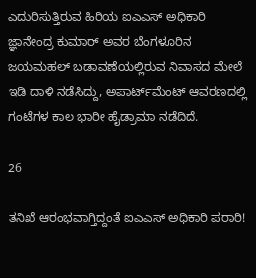ಎದುರಿಸುತ್ತಿರುವ ಹಿರಿಯ ಐಎಎಸ್ ಅಧಿಕಾರಿ ಜ್ಞಾನೇಂದ್ರ ಕುಮಾರ್ ಅವರ ಬೆಂಗಳೂರಿನ ಜಯಮಹಲ್ ಬಡಾವಣೆಯಲ್ಲಿರುವ ನಿವಾಸದ ಮೇಲೆ ಇಡಿ ದಾಳಿ ನಡೆಸಿದ್ದು, ಅಪಾರ್ಟ್‌ಮೆಂಟ್ ಆವರಣದಲ್ಲಿ ಗಂಟೆಗಳ ಕಾಲ ಭಾರೀ ಹೈಡ್ರಾಮಾ ನಡೆದಿದೆ.

26

ತನಿಖೆ ಆರಂಭವಾಗ್ತಿದ್ದಂತೆ ಐಎಎಸ್ ಅಧಿಕಾರಿ ಪರಾರಿ!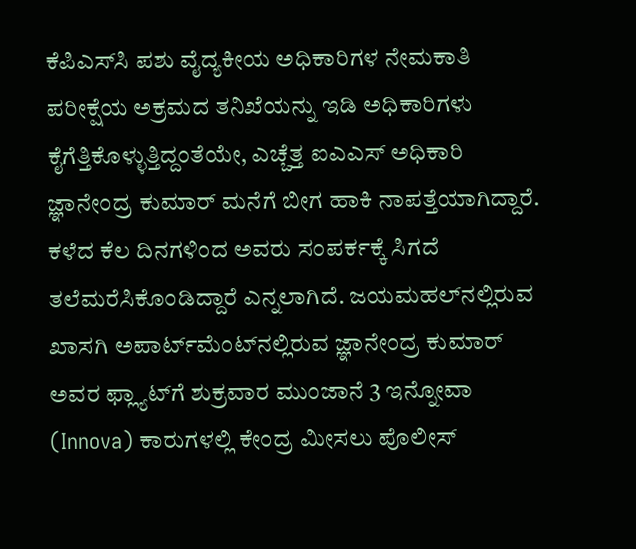ಕೆಪಿಎಸ್‌ಸಿ ಪಶು ವೈದ್ಯಕೀಯ ಅಧಿಕಾರಿಗಳ ನೇಮಕಾತಿ ಪರೀಕ್ಷೆಯ ಅಕ್ರಮದ ತನಿಖೆಯನ್ನು ಇಡಿ ಅಧಿಕಾರಿಗಳು ಕೈಗೆತ್ತಿಕೊಳ್ಳುತ್ತಿದ್ದಂತೆಯೇ, ಎಚ್ಚೆತ್ತ ಐಎಎಸ್ ಅಧಿಕಾರಿ ಜ್ಞಾನೇಂದ್ರ ಕುಮಾರ್ ಮನೆಗೆ ಬೀಗ ಹಾಕಿ ನಾಪತ್ತೆಯಾಗಿದ್ದಾರೆ. ಕಳೆದ ಕೆಲ ದಿನಗಳಿಂದ ಅವರು ಸಂಪರ್ಕಕ್ಕೆ ಸಿಗದೆ ತಲೆಮರೆಸಿಕೊಂಡಿದ್ದಾರೆ ಎನ್ನಲಾಗಿದೆ. ಜಯಮಹಲ್‌ನಲ್ಲಿರುವ ಖಾಸಗಿ ಅಪಾರ್ಟ್‌ಮೆಂಟ್‌ನಲ್ಲಿರುವ ಜ್ಞಾನೇಂದ್ರ ಕುಮಾರ್ ಅವರ ಫ್ಲ್ಯಾಟ್‌ಗೆ ಶುಕ್ರವಾರ ಮುಂಜಾನೆ 3 ಇನ್ನೋವಾ (Innova) ಕಾರುಗಳಲ್ಲಿ ಕೇಂದ್ರ ಮೀಸಲು ಪೊಲೀಸ್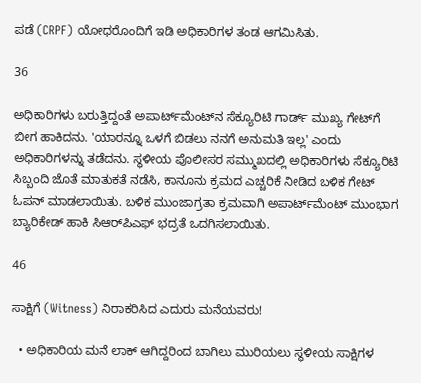ಪಡೆ (CRPF) ಯೋಧರೊಂದಿಗೆ ಇಡಿ ಅಧಿಕಾರಿಗಳ ತಂಡ ಆಗಮಿಸಿತು.

36

ಅಧಿಕಾರಿಗಳು ಬರುತ್ತಿದ್ದಂತೆ ಅಪಾರ್ಟ್‌ಮೆಂಟ್‌ನ ಸೆಕ್ಯೂರಿಟಿ ಗಾರ್ಡ್ ಮುಖ್ಯ ಗೇಟ್‌ಗೆ ಬೀಗ ಹಾಕಿದನು. 'ಯಾರನ್ನೂ ಒಳಗೆ ಬಿಡಲು ನನಗೆ ಅನುಮತಿ ಇಲ್ಲ' ಎಂದು ಅಧಿಕಾರಿಗಳನ್ನು ತಡೆದನು. ಸ್ಥಳೀಯ ಪೊಲೀಸರ ಸಮ್ಮುಖದಲ್ಲಿ ಅಧಿಕಾರಿಗಳು ಸೆಕ್ಯೂರಿಟಿ ಸಿಬ್ಬಂದಿ ಜೊತೆ ಮಾತುಕತೆ ನಡೆಸಿ, ಕಾನೂನು ಕ್ರಮದ ಎಚ್ಚರಿಕೆ ನೀಡಿದ ಬಳಿಕ ಗೇಟ್ ಓಪನ್ ಮಾಡಲಾಯಿತು. ಬಳಿಕ ಮುಂಜಾಗ್ರತಾ ಕ್ರಮವಾಗಿ ಅಪಾರ್ಟ್‌ಮೆಂಟ್ ಮುಂಭಾಗ ಬ್ಯಾರಿಕೇಡ್ ಹಾಕಿ ಸಿಆರ್‌ಪಿಎಫ್ ಭದ್ರತೆ ಒದಗಿಸಲಾಯಿತು.

46

ಸಾಕ್ಷಿಗೆ (Witness) ನಿರಾಕರಿಸಿದ ಎದುರು ಮನೆಯವರು!

  • ಅಧಿಕಾರಿಯ ಮನೆ ಲಾಕ್ ಆಗಿದ್ದರಿಂದ ಬಾಗಿಲು ಮುರಿಯಲು ಸ್ಥಳೀಯ ಸಾಕ್ಷಿಗಳ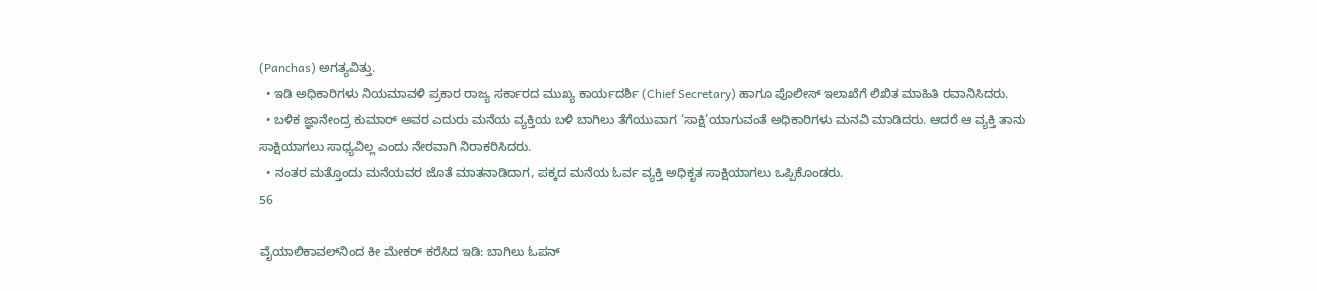(Panchas) ಅಗತ್ಯವಿತ್ತು.
  • ಇಡಿ ಅಧಿಕಾರಿಗಳು ನಿಯಮಾವಳಿ ಪ್ರಕಾರ ರಾಜ್ಯ ಸರ್ಕಾರದ ಮುಖ್ಯ ಕಾರ್ಯದರ್ಶಿ (Chief Secretary) ಹಾಗೂ ಪೊಲೀಸ್ ಇಲಾಖೆಗೆ ಲಿಖಿತ ಮಾಹಿತಿ ರವಾನಿಸಿದರು.
  • ಬಳಿಕ ಜ್ಞಾನೇಂದ್ರ ಕುಮಾರ್ ಅವರ ಎದುರು ಮನೆಯ ವ್ಯಕ್ತಿಯ ಬಳಿ ಬಾಗಿಲು ತೆಗೆಯುವಾಗ ‘ಸಾಕ್ಷಿ’ಯಾಗುವಂತೆ ಅಧಿಕಾರಿಗಳು ಮನವಿ ಮಾಡಿದರು. ಆದರೆ ಆ ವ್ಯಕ್ತಿ ತಾನು ಸಾಕ್ಷಿಯಾಗಲು ಸಾಧ್ಯವಿಲ್ಲ ಎಂದು ನೇರವಾಗಿ ನಿರಾಕರಿಸಿದರು.
  • ನಂತರ ಮತ್ತೊಂದು ಮನೆಯವರ ಜೊತೆ ಮಾತನಾಡಿದಾಗ, ಪಕ್ಕದ ಮನೆಯ ಓರ್ವ ವ್ಯಕ್ತಿ ಅಧಿಕೃತ ಸಾಕ್ಷಿಯಾಗಲು ಒಪ್ಪಿಕೊಂಡರು.
56

ವೈಯಾಲಿಕಾವಲ್‌ನಿಂದ ಕೀ ಮೇಕರ್ ಕರೆಸಿದ ಇಡಿ: ಬಾಗಿಲು ಓಪನ್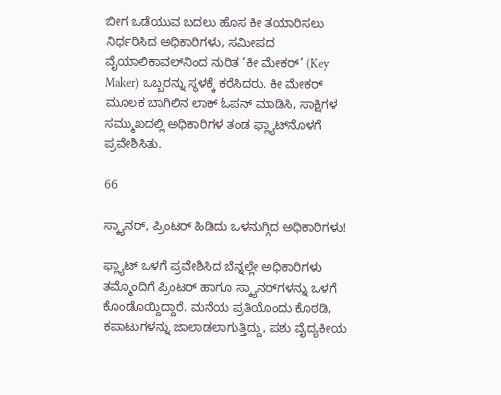ಬೀಗ ಒಡೆಯುವ ಬದಲು ಹೊಸ ಕೀ ತಯಾರಿಸಲು ನಿರ್ಧರಿಸಿದ ಅಧಿಕಾರಿಗಳು, ಸಮೀಪದ ವೈಯಾಲಿಕಾವಲ್‌ನಿಂದ ನುರಿತ ‘ಕೀ ಮೇಕರ್’ (Key Maker) ಒಬ್ಬರನ್ನು ಸ್ಥಳಕ್ಕೆ ಕರೆಸಿದರು. ಕೀ ಮೇಕರ್ ಮೂಲಕ ಬಾಗಿಲಿನ ಲಾಕ್ ಓಪನ್ ಮಾಡಿಸಿ, ಸಾಕ್ಷಿಗಳ ಸಮ್ಮುಖದಲ್ಲಿ ಅಧಿಕಾರಿಗಳ ತಂಡ ಫ್ಲ್ಯಾಟ್‌ನೊಳಗೆ ಪ್ರವೇಶಿಸಿತು.

66

ಸ್ಕ್ಯಾನರ್, ಪ್ರಿಂಟರ್ ಹಿಡಿದು ಒಳನುಗ್ಗಿದ ಅಧಿಕಾರಿಗಳು!

ಫ್ಲ್ಯಾಟ್ ಒಳಗೆ ಪ್ರವೇಶಿಸಿದ ಬೆನ್ನಲ್ಲೇ ಅಧಿಕಾರಿಗಳು ತಮ್ಮೊಂದಿಗೆ ಪ್ರಿಂಟರ್ ಹಾಗೂ ಸ್ಕ್ಯಾನರ್‌ಗಳನ್ನು ಒಳಗೆ ಕೊಂಡೊಯ್ದಿದ್ದಾರೆ. ಮನೆಯ ಪ್ರತಿಯೊಂದು ಕೊಠಡಿ, ಕಪಾಟುಗಳನ್ನು ಜಾಲಾಡಲಾಗುತ್ತಿದ್ದು, ಪಶು ವೈದ್ಯಕೀಯ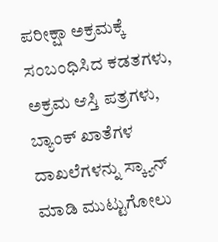ಪರೀಕ್ಷಾ ಅಕ್ರಮಕ್ಕೆ ಸಂಬಂಧಿಸಿದ ಕಡತಗಳು, ಅಕ್ರಮ ಆಸ್ತಿ ಪತ್ರಗಳು, ಬ್ಯಾಂಕ್ ಖಾತೆಗಳ ದಾಖಲೆಗಳನ್ನು ಸ್ಕ್ಯಾನ್ ಮಾಡಿ ಮುಟ್ಟುಗೋಲು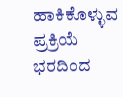ಹಾಕಿಕೊಳ್ಳುವ ಪ್ರಕ್ರಿಯೆ ಭರದಿಂದ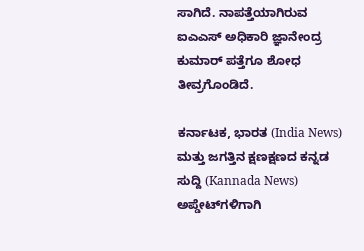ಸಾಗಿದೆ. ನಾಪತ್ತೆಯಾಗಿರುವ ಐಎಎಸ್ ಅಧಿಕಾರಿ ಜ್ಞಾನೇಂದ್ರ ಕುಮಾರ್ ಪತ್ತೆಗೂ ಶೋಧ ತೀವ್ರಗೊಂಡಿದೆ.

ಕರ್ನಾಟಕ, ಭಾರತ (India News) ಮತ್ತು ಜಗತ್ತಿನ ಕ್ಷಣಕ್ಷಣದ ಕನ್ನಡ ಸುದ್ದಿ (Kannada News) ಅಪ್ಡೇಟ್‌ಗಳಿಗಾಗಿ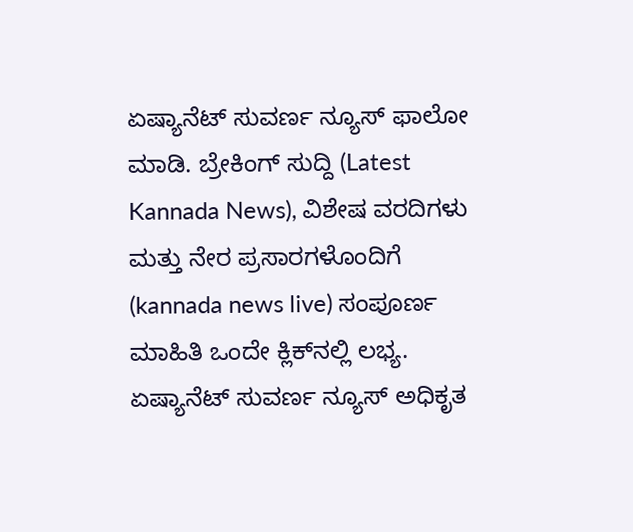ಏಷ್ಯಾನೆಟ್ ಸುವರ್ಣ ನ್ಯೂಸ್‌ ಫಾಲೋ ಮಾಡಿ. ಬ್ರೇಕಿಂಗ್ ಸುದ್ದಿ (Latest Kannada News), ವಿಶೇಷ ವರದಿಗಳು ಮತ್ತು ನೇರ ಪ್ರಸಾರಗಳೊಂದಿಗೆ (kannada news live) ಸಂಪೂರ್ಣ ಮಾಹಿತಿ ಒಂದೇ ಕ್ಲಿಕ್‌ನಲ್ಲಿ ಲಭ್ಯ. ಏಷ್ಯಾನೆಟ್ ಸುವರ್ಣ ನ್ಯೂಸ್ ಅಧಿಕೃತ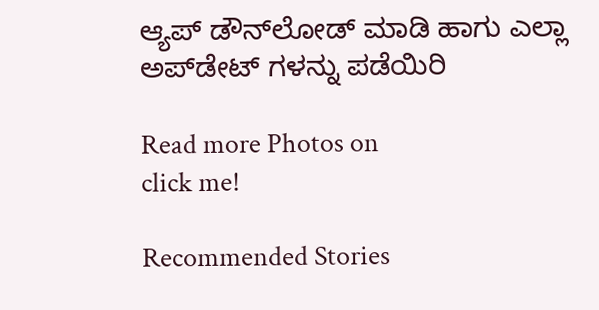ಆ್ಯಪ್ ಡೌನ್‌ಲೋಡ್ ಮಾಡಿ ಹಾಗು ಎಲ್ಲಾ ಅಪ್‌ಡೇಟ್ ಗಳನ್ನು ಪಡೆಯಿರಿ

Read more Photos on
click me!

Recommended Stories